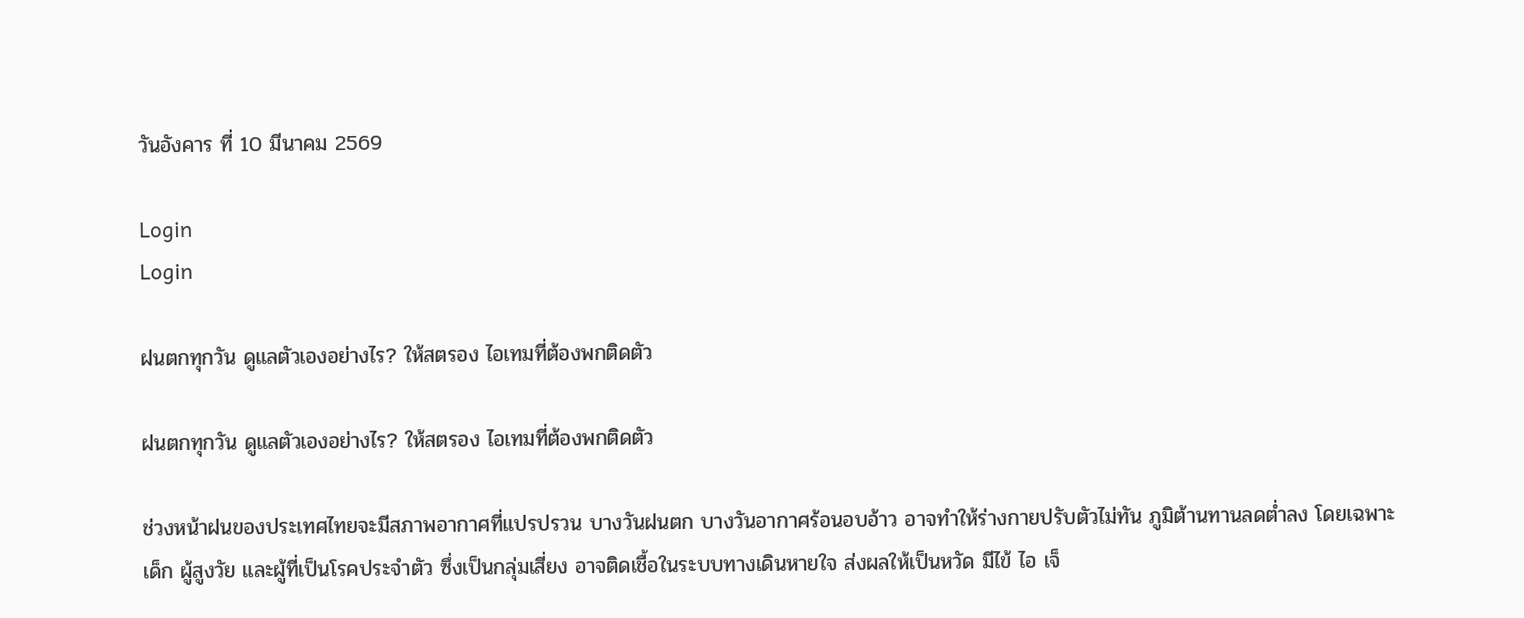วันอังคาร ที่ 10 มีนาคม 2569

Login
Login

ฝนตกทุกวัน ดูแลตัวเองอย่างไร? ให้สตรอง ไอเทมที่ต้องพกติดตัว

ฝนตกทุกวัน ดูแลตัวเองอย่างไร? ให้สตรอง ไอเทมที่ต้องพกติดตัว

ช่วงหน้าฝนของประเทศไทยจะมีสภาพอากาศที่แปรปรวน บางวันฝนตก บางวันอากาศร้อนอบอ้าว อาจทำให้ร่างกายปรับตัวไม่ทัน ภูมิต้านทานลดต่ำลง โดยเฉพาะเด็ก ผู้สูงวัย และผู้ที่เป็นโรคประจำตัว ซึ่งเป็นกลุ่มเสี่ยง อาจติดเชื้อในระบบทางเดินหายใจ ส่งผลให้เป็นหวัด มีไข้ ไอ เจ็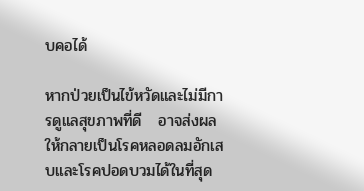บคอได้

หากป่วยเป็นไข้หวัดและไม่มีการดูแลสุขภาพที่ดี   อาจส่งผลให้กลายเป็นโรคหลอดลมอักเสบและโรคปอดบวมได้ในที่สุด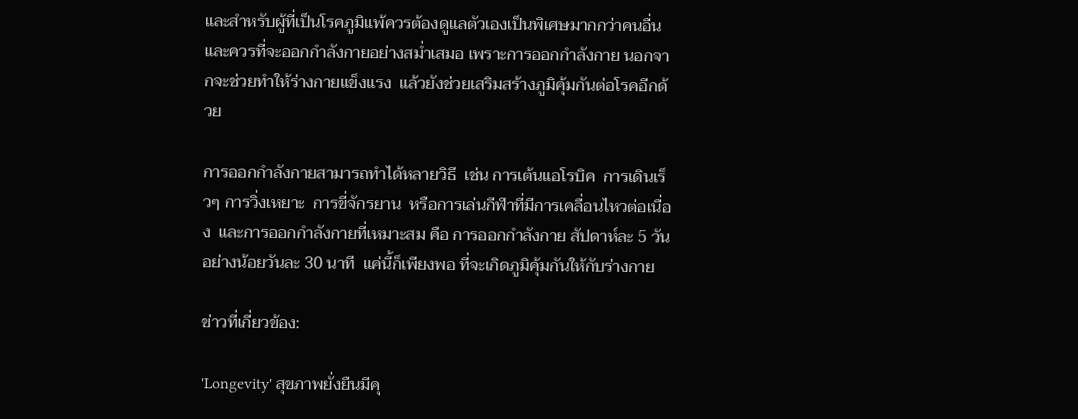และสำหรับผู้ที่เป็นโรคภูมิแพ้ควรต้องดูแลตัวเองเป็นพิเศษมากกว่าคนอื่น  และควรที่จะออกกำลังกายอย่างสม่ำเสมอ เพราะการออกกำลังกาย นอกจากจะช่วยทำให้ร่างกายแข็งแรง  แล้วยังช่วยเสริมสร้างภูมิคุ้มกันต่อโรคอีกด้วย

การออกกำลังกายสามารถทำได้หลายวิธี  เช่น การเต้นแอโรบิค  การเดินเร็วๆ การวิ่งเหยาะ  การขี่จักรยาน  หรือการเล่นกีฬาที่มีการเคลื่อนไหวต่อเนื่อง  และการออกกำลังกายที่เหมาะสม คือ การออกกำลังกาย สัปดาห์ละ 5 วัน อย่างน้อยวันละ 30 นาที  แค่นี้ก็เพียงพอ ที่จะเกิดภูมิคุ้มกันให้กับร่างกาย

ข่าวที่เกี่ยวข้อง:

'Longevity' สุขภาพยั่งยืนมีคุ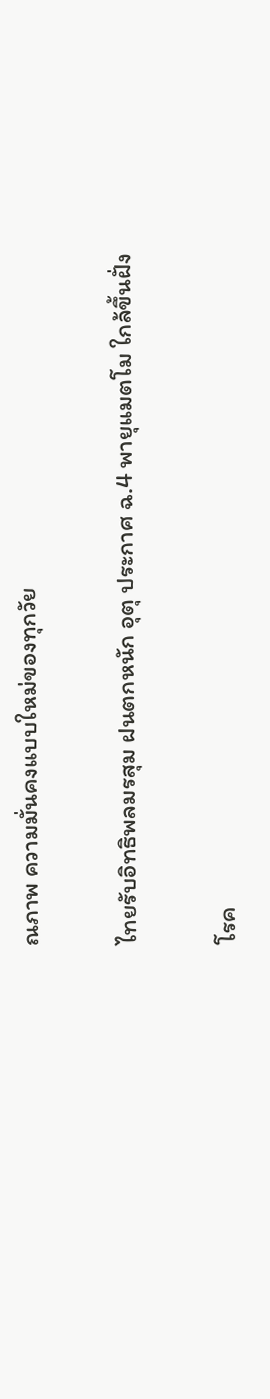ณภาพ ความมั่นคงแบบใหม่ของทุกวัย

ไทยรับอิทธิพลมรสุม ฝนตกหนัก อุตุ ประกาศ ฉ.4 พายุแมตโม ใกล้ขึ้นฝั่ง

โรค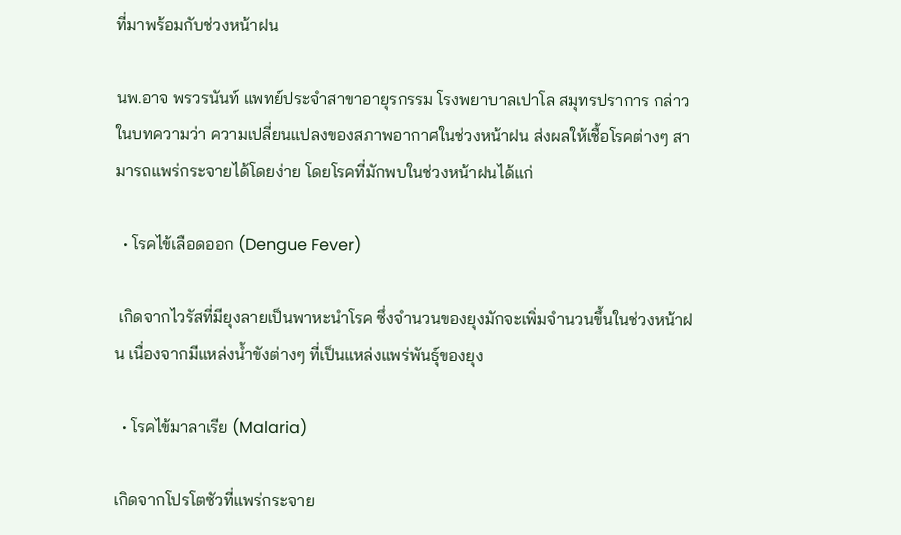ที่มาพร้อมกับช่วงหน้าฝน

นพ.อาจ พรวรนันท์ แพทย์ประจำสาขาอายุรกรรม โรงพยาบาลเปาโล สมุทรปราการ กล่าวในบทความว่า ความเปลี่ยนแปลงของสภาพอากาศในช่วงหน้าฝน ส่งผลให้เชื้อโรคต่างๆ สามารถแพร่กระจายได้โดยง่าย โดยโรคที่มักพบในช่วงหน้าฝนได้แก่

  • โรคไข้เลือดออก (Dengue Fever)

 เกิดจากไวรัสที่มียุงลายเป็นพาหะนำโรค ซึ่งจำนวนของยุงมักจะเพิ่มจำนวนขึ้นในช่วงหน้าฝน เนื่องจากมีแหล่งน้ำขังต่างๆ ที่เป็นแหล่งแพร่พันธุ์ของยุง

  • โรคไข้มาลาเรีย (Malaria)

เกิดจากโปรโตซัวที่แพร่กระจาย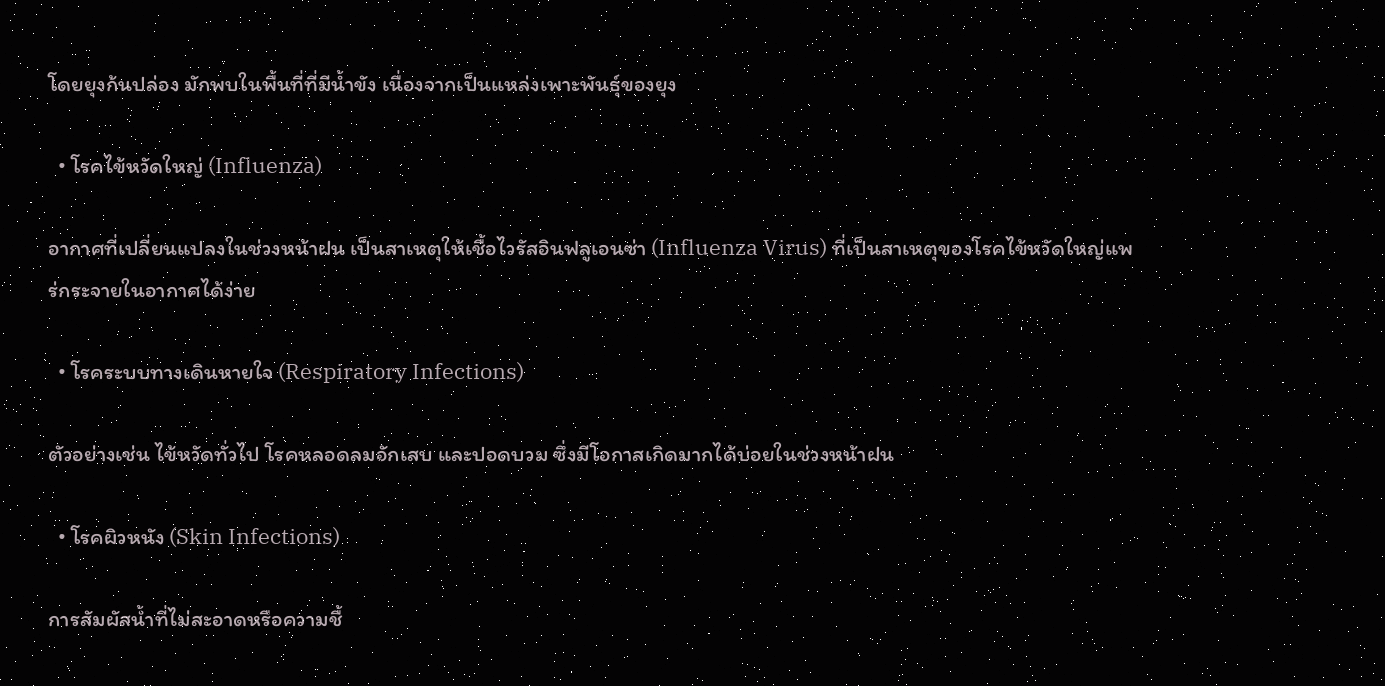โดยยุงก้นปล่อง มักพบในพื้นที่ที่มีน้ำขัง เนื่องจากเป็นแหล่งเพาะพันธุ์ของยุง

  • โรคไข้หวัดใหญ่ (Influenza)

อากาศที่เปลี่ยนแปลงในช่วงหน้าฝน เป็นสาเหตุให้เชื้อไวรัสอินฟลูเอนซ่า (Influenza Virus) ที่เป็นสาเหตุของโรคไข้หวัดใหญ่แพร่กระจายในอากาศได้ง่าย

  • โรคระบบทางเดินหายใจ (Respiratory Infections)

ตัวอย่างเช่น ไข้หวัดทั่วไป โรคหลอดลมอักเสบ และปอดบวม ซึ่งมีโอกาสเกิดมากได้บ่อยในช่วงหน้าฝน

  • โรคผิวหนัง (Skin Infections)

การสัมผัสน้ำที่ไม่สะอาดหรือความชื้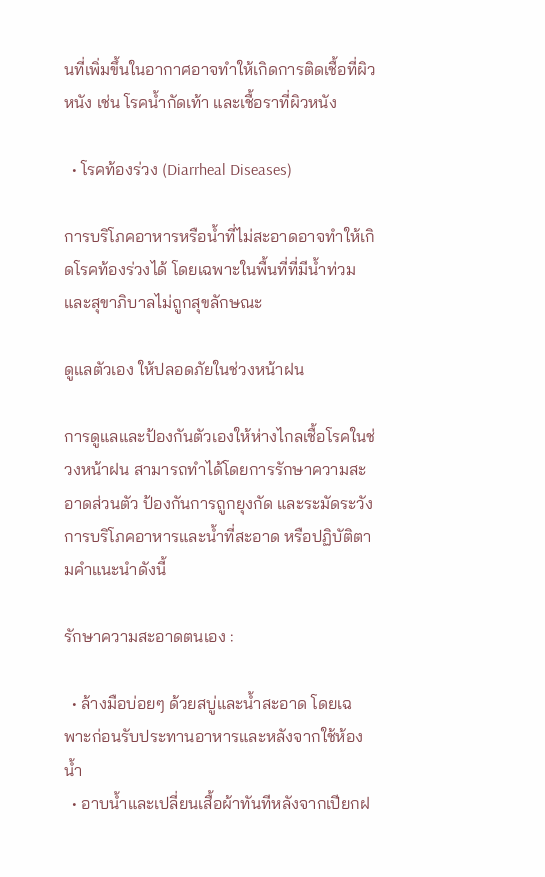นที่เพิ่มขึ้นในอากาศอาจทำให้เกิดการติดเชื้อที่ผิวหนัง เช่น โรคน้ำกัดเท้า และเชื้อราที่ผิวหนัง

  • โรคท้องร่วง (Diarrheal Diseases)

การบริโภคอาหารหรือน้ำที่ไม่สะอาดอาจทำให้เกิดโรคท้องร่วงได้ โดยเฉพาะในพื้นที่ที่มีน้ำท่วมและสุขาภิบาลไม่ถูกสุขลักษณะ

ดูแลตัวเอง ให้ปลอดภัยในช่วงหน้าฝน

การดูแลและป้องกันตัวเองให้ห่างไกลเชื้อโรคในช่วงหน้าฝน สามารถทำได้โดยการรักษาความสะอาดส่วนตัว ป้องกันการถูกยุงกัด และระมัดระวังการบริโภคอาหารและน้ำที่สะอาด หรือปฏิบัติตามคำแนะนำดังนี้

รักษาความสะอาดตนเอง :

  • ล้างมือบ่อยๆ ด้วยสบู่และน้ำสะอาด โดยเฉพาะก่อนรับประทานอาหารและหลังจากใช้ห้องน้ำ
  • อาบน้ำและเปลี่ยนเสื้อผ้าทันทีหลังจากเปียกฝ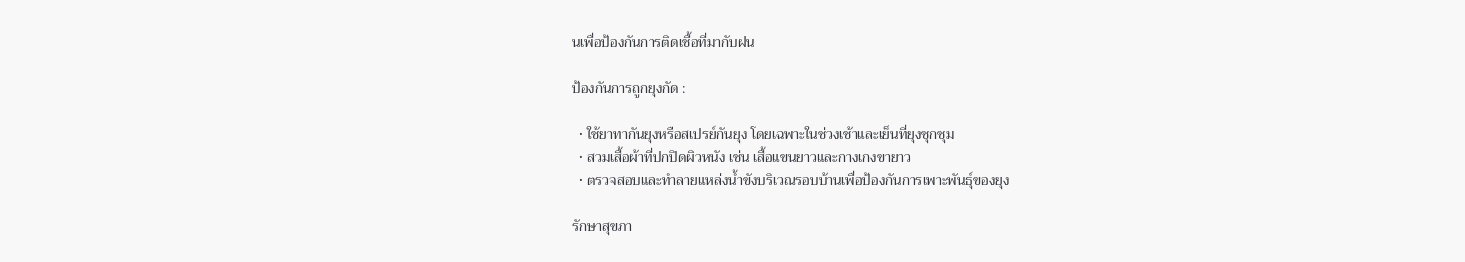นเพื่อป้องกันการติดเชื้อที่มากับฝน

ป้องกันการถูกยุงกัด :

  • ใช้ยาทากันยุงหรือสเปรย์กันยุง โดยเฉพาะในช่วงเช้าและเย็นที่ยุงชุกชุม
  • สวมเสื้อผ้าที่ปกปิดผิวหนัง เช่น เสื้อแขนยาวและกางเกงขายาว
  • ตรวจสอบและทำลายแหล่งน้ำขังบริเวณรอบบ้านเพื่อป้องกันการเพาะพันธุ์ของยุง

รักษาสุขภา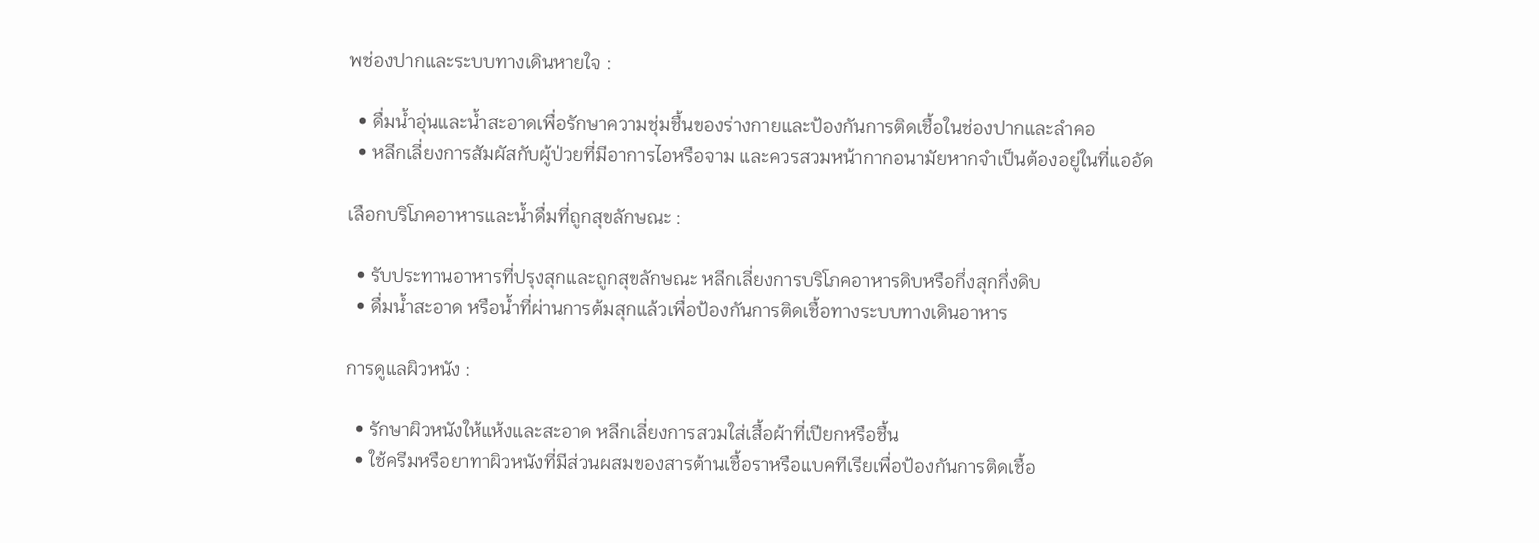พช่องปากและระบบทางเดินหายใจ :

  • ดื่มน้ำอุ่นและน้ำสะอาดเพื่อรักษาความชุ่มชื้นของร่างกายและป้องกันการติดเชื้อในช่องปากและลำคอ
  • หลีกเลี่ยงการสัมผัสกับผู้ป่วยที่มีอาการไอหรือจาม และควรสวมหน้ากากอนามัยหากจำเป็นต้องอยู่ในที่แออัด

เลือกบริโภคอาหารและน้ำดื่มที่ถูกสุขลักษณะ :

  • รับประทานอาหารที่ปรุงสุกและถูกสุขลักษณะ หลีกเลี่ยงการบริโภคอาหารดิบหรือกึ่งสุกกึ่งดิบ
  • ดื่มน้ำสะอาด หรือน้ำที่ผ่านการต้มสุกแล้วเพื่อป้องกันการติดเชื้อทางระบบทางเดินอาหาร

การดูแลผิวหนัง :

  • รักษาผิวหนังให้แห้งและสะอาด หลีกเลี่ยงการสวมใส่เสื้อผ้าที่เปียกหรือชื้น
  • ใช้ครีมหรือยาทาผิวหนังที่มีส่วนผสมของสารต้านเชื้อราหรือแบคทีเรียเพื่อป้องกันการติดเชื้อ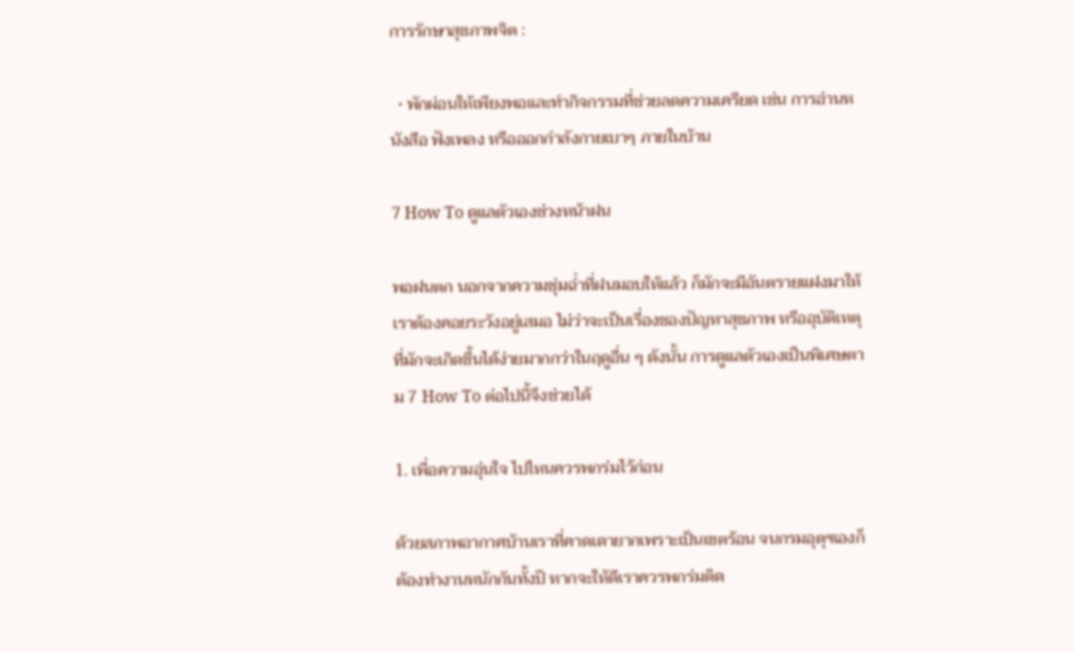การรักษาสุขภาพจิต :

  • พักผ่อนให้เพียงพอและทำกิจกรรมที่ช่วยลดความเครียด เช่น การอ่านหนังสือ ฟังเพลง หรือออกกำลังกายเบาๆ ภายในบ้าน

7 How To ดูแลตัวเองช่วงหน้าฝน

พอฝนตก นอกจากความชุ่มฉ่ำที่ฝนมอบให้แล้ว ก็มักจะมีอันตรายแฝงมาให้เราต้องคอยระวังอยู่เสมอ ไม่ว่าจะเป็นเรื่องของปัญหาสุขภาพ หรืออุบัติเหตุที่มักจะเกิดขึ้นได้ง่ายมากกว่าในฤดูอื่น ๆ ดังนั้น การดูแลตัวเองเป็นพิเศษตาม 7 How To ต่อไปนี้จึงช่วยได้

1. เพื่อความอุ่นใจ ไปไหนควรพกร่มไว้ก่อน

ด้วยสภาพอากาศบ้านเราที่คาดเดายากเพราะเป็นเขตร้อน จนกรมอุตุฯเองก็ต้องทำงานหนักกันทั้งปี หากจะให้ดีเราควรพกร่มติด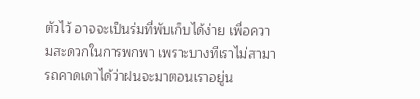ตัวไว้ อาจจะเป็นร่มที่พับเก็บได้ง่าย เพื่อความสะดวกในการพกพา เพราะบางทีเราไม่สามารถคาดเดาได้ว่าฝนจะมาตอนเราอยู่น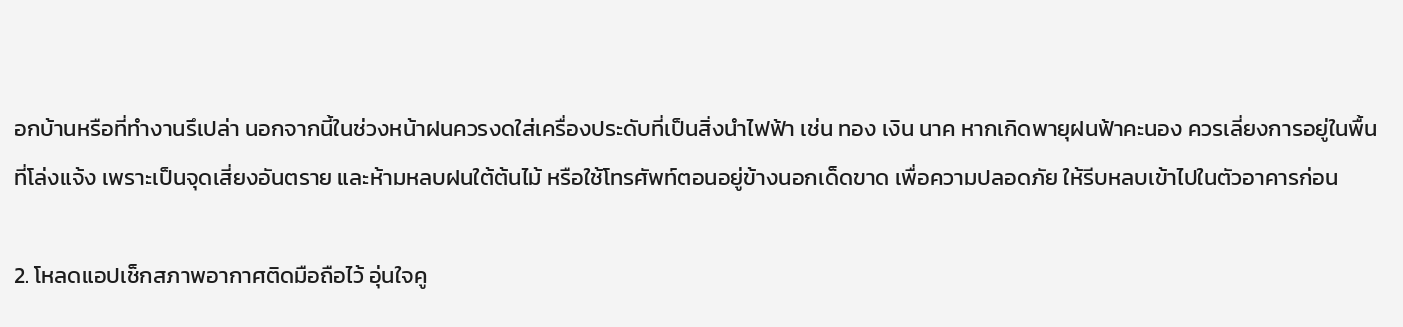อกบ้านหรือที่ทำงานรึเปล่า นอกจากนี้ในช่วงหน้าฝนควรงดใส่เครื่องประดับที่เป็นสิ่งนำไฟฟ้า เช่น ทอง เงิน นาค หากเกิดพายุฝนฟ้าคะนอง ควรเลี่ยงการอยู่ในพื้นที่โล่งแจ้ง เพราะเป็นจุดเสี่ยงอันตราย และห้ามหลบฝนใต้ต้นไม้ หรือใช้โทรศัพท์ตอนอยู่ข้างนอกเด็ดขาด เพื่อความปลอดภัย ให้รีบหลบเข้าไปในตัวอาคารก่อน

2. โหลดแอปเช็กสภาพอากาศติดมือถือไว้ อุ่นใจคู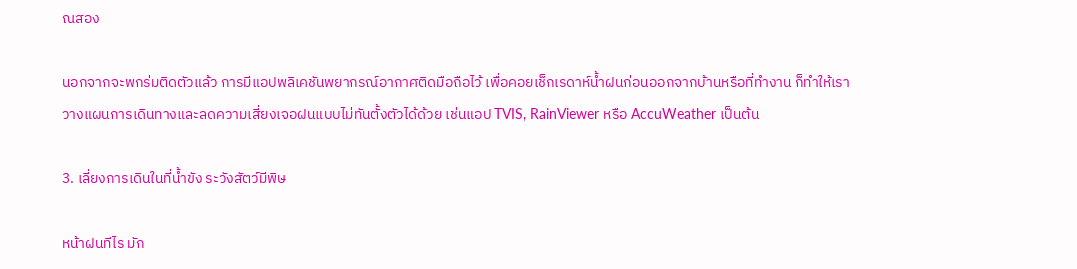ณสอง

นอกจากจะพกร่มติดตัวแล้ว การมีแอปพลิเคชันพยากรณ์อากาศติดมือถือไว้ เพื่อคอยเช็กเรดาห์น้ำฝนก่อนออกจากบ้านหรือที่ทำงาน ก็ทำให้เราวางแผนการเดินทางและลดความเสี่ยงเจอฝนแบบไม่ทันตั้งตัวได้ด้วย เช่นแอป TVIS, RainViewer หรือ AccuWeather เป็นต้น

3. เลี่ยงการเดินในที่น้ำขัง ระวังสัตว์มีพิษ

หน้าฝนทีไร มัก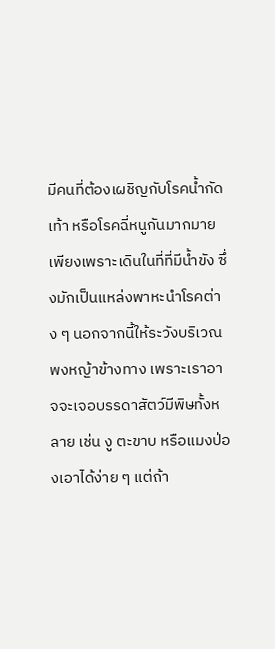มีคนที่ต้องเผชิญกับโรคน้ำกัดเท้า หรือโรคฉี่หนูกันมากมาย เพียงเพราะเดินในที่ที่มีน้ำขัง ซึ่งมักเป็นแหล่งพาหะนำโรคต่าง ๆ นอกจากนี้ให้ระวังบริเวณพงหญ้าข้างทาง เพราะเราอาจจะเจอบรรดาสัตว์มีพิษทั้งหลาย เช่น งู ตะขาบ หรือแมงป่องเอาได้ง่าย ๆ แต่ถ้า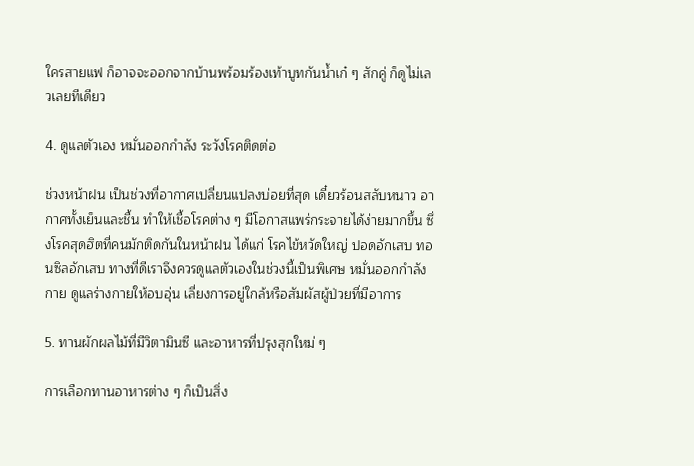ใครสายแฟ ก็อาจจะออกจากบ้านพร้อมร้องเท้าบูทกันน้ำเก๋ ๆ สักคู่ ก็ดูไม่เลวเลยทีเดียว

4. ดูแลตัวเอง หมั่นออกกำลัง ระวังโรคติดต่อ

ช่วงหน้าฝน เป็นช่วงที่อากาศเปลี่ยนแปลงบ่อยที่สุด เดี๋ยวร้อนสลับหนาว อากาศทั้งเย็นและชื้น ทำให้เชื้อโรคต่าง ๆ มีโอกาสแพร่กระจายได้ง่ายมากขึ้น ซึ่งโรคสุดฮิตที่คนมักติดกันในหน้าฝน ได้แก่ โรคไข้หวัดใหญ่ ปอดอักเสบ ทอนซิลอักเสบ ทางที่ดีเราจึงควรดูแลตัวเองในช่วงนี้เป็นพิเศษ หมั่นออกกำลังกาย ดูแลร่างกายให้อบอุ่น เลี่ยงการอยู่ใกล้หรือสัมผัสผู้ป่วยที่มีอาการ

5. ทานผักผลไม้ที่มีวิตามินซี และอาหารที่ปรุงสุกใหม่ ๆ

การเลือกทานอาหารต่าง ๆ ก็เป็นสิ่ง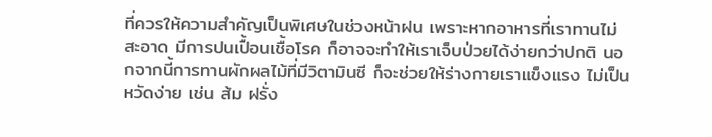ที่ควรให้ความสำคัญเป็นพิเศษในช่วงหน้าฝน เพราะหากอาหารที่เราทานไม่สะอาด มีการปนเปื้อนเชื้อโรค ก็อาจจะทำให้เราเจ็บป่วยได้ง่ายกว่าปกติ นอกจากนี้การทานผักผลไม้ที่มีวิตามินซี ก็จะช่วยให้ร่างกายเราแข็งแรง ไม่เป็นหวัดง่าย เช่น ส้ม ฝรั่ง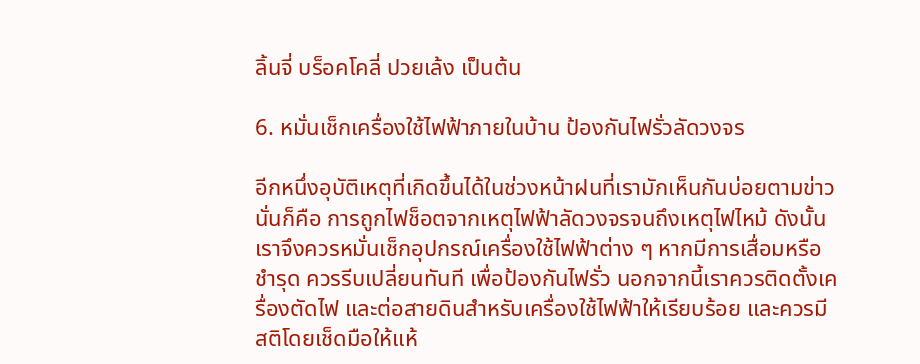ลิ้นจี่ บร็อคโคลี่ ปวยเล้ง เป็นต้น

6. หมั่นเช็กเครื่องใช้ไฟฟ้าภายในบ้าน ป้องกันไฟรั่วลัดวงจร

อีกหนึ่งอุบัติเหตุที่เกิดขึ้นได้ในช่วงหน้าฝนที่เรามักเห็นกันบ่อยตามข่าวนั่นก็คือ การถูกไฟช็อตจากเหตุไฟฟ้าลัดวงจรจนถึงเหตุไฟไหม้ ดังนั้นเราจึงควรหมั่นเช็กอุปกรณ์เครื่องใช้ไฟฟ้าต่าง ๆ หากมีการเสื่อมหรือชำรุด ควรรีบเปลี่ยนทันที เพื่อป้องกันไฟรั่ว นอกจากนี้เราควรติดตั้งเครื่องตัดไฟ และต่อสายดินสำหรับเครื่องใช้ไฟฟ้าให้เรียบร้อย และควรมีสติโดยเช็ดมือให้แห้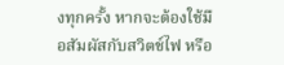งทุกครั้ง หากจะต้องใช้มือสัมผัสกับสวิตช์ไฟ หรือ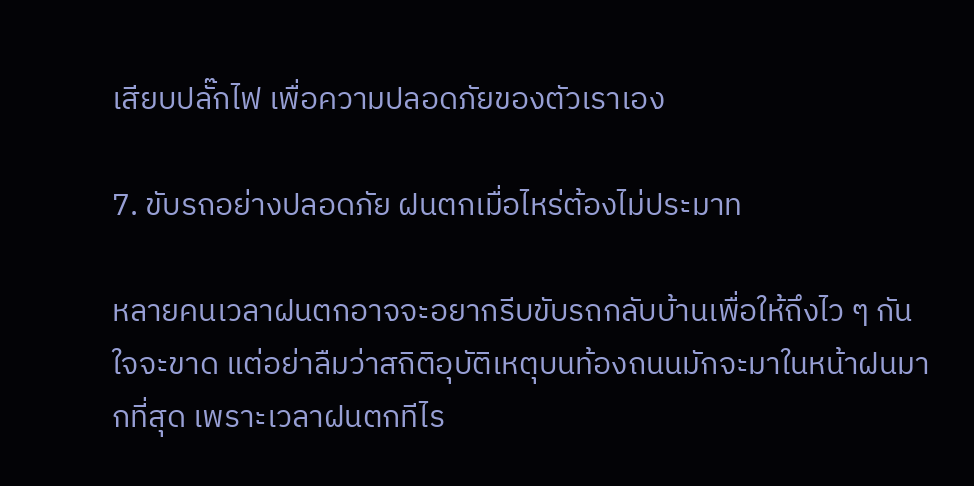เสียบปลั๊กไฟ เพื่อความปลอดภัยของตัวเราเอง

7. ขับรถอย่างปลอดภัย ฝนตกเมื่อไหร่ต้องไม่ประมาท

หลายคนเวลาฝนตกอาจจะอยากรีบขับรถกลับบ้านเพื่อให้ถึงไว ๆ กันใจจะขาด แต่อย่าลืมว่าสถิติอุบัติเหตุบนท้องถนนมักจะมาในหน้าฝนมากที่สุด เพราะเวลาฝนตกทีไร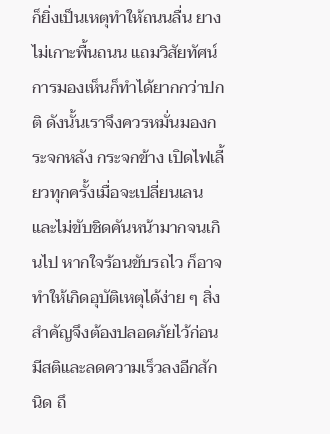ก็ยิ่งเป็นเหตุทำให้ถนนลื่น ยางไม่เกาะพื้นถนน แถมวิสัยทัศน์การมองเห็นก็ทำได้ยากกว่าปกติ ดังนั้นเราจึงควรหมั่นมองกระจกหลัง กระจกข้าง เปิดไฟเลี้ยวทุกครั้งเมื่อจะเปลี่ยนเลน และไม่ขับชิดคันหน้ามากจนเกินไป หากใจร้อนขับรถไว ก็อาจทำให้เกิดอุบัติเหตุได้ง่าย ๆ สิ่งสำคัญจึงต้องปลอดภัยไว้ก่อน มีสติและลดความเร็วลงอีกสักนิด ถึ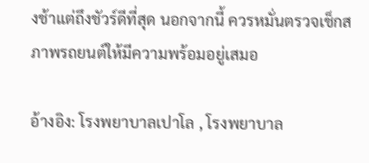งช้าแต่ถึงชัวร์ดีที่สุด นอกจากนี้ ควรหมั่นตรวจเช็กสภาพรถยนต์ให้มีความพร้อมอยู่เสมอ

อ้างอิง: โรงพยาบาลเปาโล , โรงพยาบาล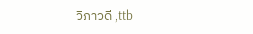วิภาวดี ,ttb